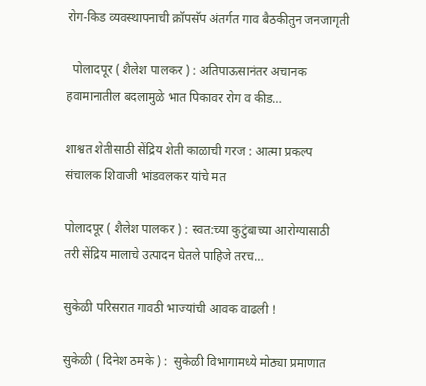रोग-किड व्यवस्थापनाची क्रॉपसॅप अंतर्गत गाव बैठकीतुन जनजागृती

  पोलादपूर ( शैलेश पालकर ) : अतिपाऊसानंतर अचानक हवामानातील बदलामुळे भात पिकावर रोग व कीड…

शाश्वत शेतीसाठी सेंद्रिय शेती काळाची गरज : आत्मा प्रकल्प संचालक शिवाजी भांडवलकर यांचे मत

पोलादपूर ( शैलेश पालकर ) : स्वत:च्या कुटुंबाच्या आरोग्यासाठी तरी सेंद्रिय मालाचे उत्पादन घेतले पाहिजे तरच…

सुकेळी परिसरात गावठी भाज्यांची आवक वाढली !

सुकेळी ( दिनेश ठमके ) :  सुकेळी विभागामध्ये मोठ्या प्रमाणात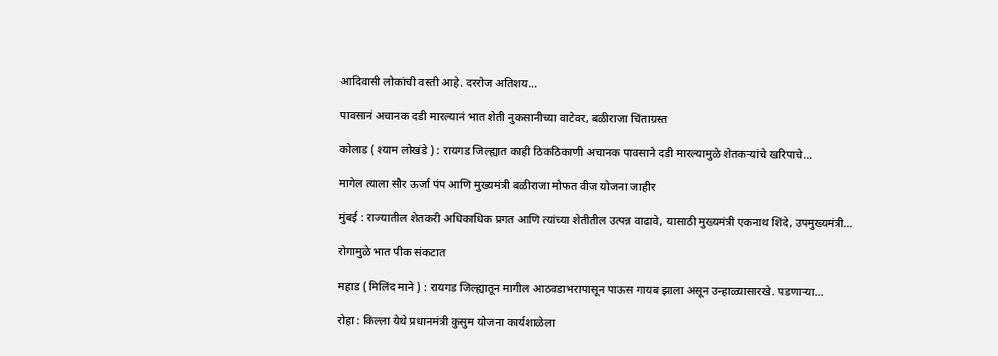आदिवासी लोकांची वस्ती आहे. दररोज अतिशय…

पावसानं अचानक दडी मारल्यानं भात शेती नुकसानीच्या वाटेवर, बळीराजा चिंताग्रस्त

कोलाड ( श्याम लोखंडे ) : रायगड जिल्ह्यात काही ठिकठिकाणी अचानक पावसाने दडी मारल्यामुळे शेतकऱ्यांचे खरिपाचे…

मागेल त्याला सौर ऊर्जा पंप आणि मुख्यमंत्री बळीराजा मोफत वीज योजना जाहीर

मुंबई : राज्यातील शेतकरी अधिकाधिक प्रगत आणि त्यांच्या शेतीतील उत्पन्न वाढावे, यासाठी मुख्यमंत्री एकनाथ शिंदे, उपमुख्यमंत्री…

रोगामुळे भात पीक संकटात

महाड ( मिलिंद माने ) : रायगड जिल्ह्यातून मागील आठवडाभरापासून पाऊस गायब झाला असून उन्हाळ्यासारखे. पडणाऱ्या…

रोहा : किल्ला येथे प्रधानमंत्री कुसुम योजना कार्यशाळेला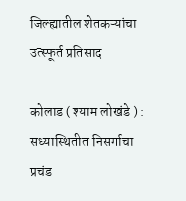जिल्ह्यातील शेतकऱ्यांचा उत्स्फूर्त प्रतिसाद

कोलाड ( श्याम लोखंडे ) : सध्यास्थितीत निसर्गाचा प्रचंड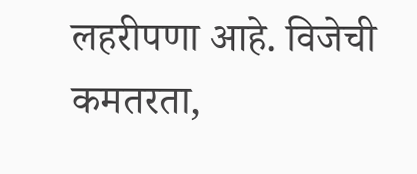लहरीपणा आहे. विजेची कमतरता,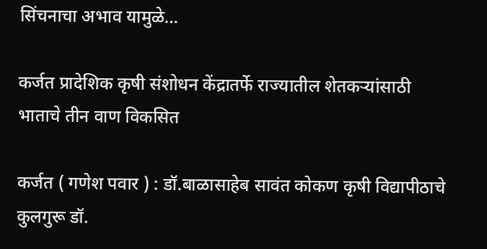सिंचनाचा अभाव यामुळे…

कर्जत प्रादेशिक कृषी संशोधन केंद्रातर्फे राज्यातील शेतकऱ्यांसाठी भाताचे तीन वाण विकसित

कर्जत ( गणेश पवार ) : डॉ.बाळासाहेब सावंत कोकण कृषी विद्यापीठाचे कुलगुरू डॉ.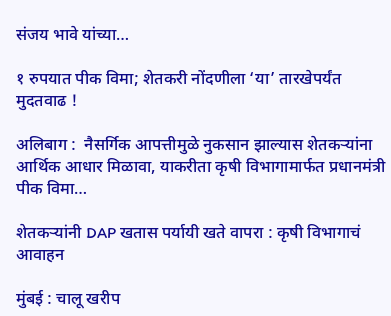संजय भावे यांच्या…

१ रुपयात पीक विमा; शेतकरी नोंदणीला ‘या’ तारखेपर्यंत मुदतवाढ !

अलिबाग :  नैसर्गिक आपत्तीमुळे नुकसान झाल्यास शेतकऱ्यांना आर्थिक आधार मिळावा, याकरीता कृषी विभागामार्फत प्रधानमंत्री पीक विमा…

शेतकऱ्यांनी DAP खतास पर्यायी खते वापरा : कृषी विभागाचं आवाहन

मुंबई : चालू खरीप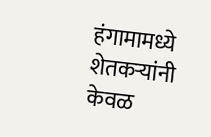हंगामामध्ये शेतकऱ्यांनी केवळ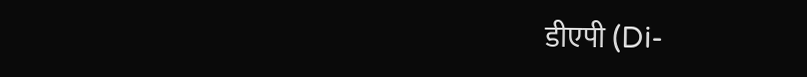डीएपी (Di-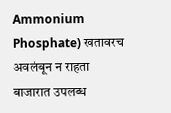Ammonium Phosphate) खतावरच अवलंबून न राहता बाजारात उपलब्ध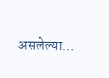असलेल्या…